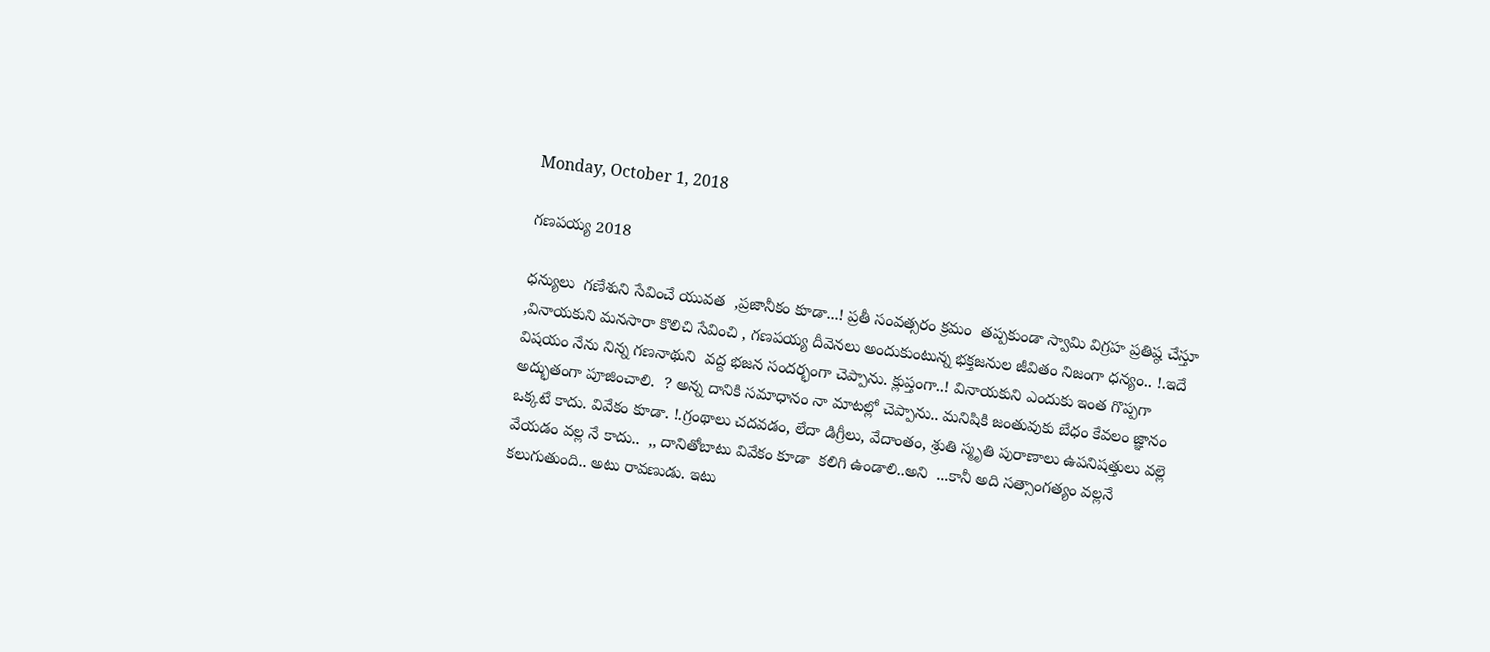Monday, October 1, 2018

గణపయ్య 2018

ధన్యులు  గణేశుని సేవించే యువత  ,ప్రజానీకం కూడా...! ప్రతీ సంవత్సరం క్రమం  తప్పకుండా స్వామి విగ్రహ ప్రతిష్ఠ చేస్తూ ,వినాయకుని మనసారా కొలిచి సేవించి , గణపయ్య దీవెనలు అందుకుంటున్న భక్తజనుల జీవితం నిజంగా ధన్యం.. !.ఇదే విషయం నేను నిన్న గణనాథుని  వద్ద భజన సందర్భంగా చెప్పాను. క్లుప్తంగా..! వినాయకుని ఎందుకు ఇంత గొప్పగా అద్భుతంగా పూజించాలి.  ? అన్న దానికి సమాధానం నా మాటల్లో చెప్పాను.. మనిషికి జంతువుకు బేధం కేవలం జ్ఞానం ఒక్కటే కాదు. వివేకం కూడా. !.గ్రంథాలు చదవడం, లేదా డిగ్రీలు, వేదాంతం, శ్రుతి స్మృతి పురాణాలు ఉపనిషత్తులు వల్లె వేయడం వల్ల నే కాదు..  ,, దానితోబాటు వివేకం కూడా  కలిగి ఉండాలి..అని  ...కానీ అది సత్సాంగత్యం వల్లనే కలుగుతుంది.. అటు రావణుడు. ఇటు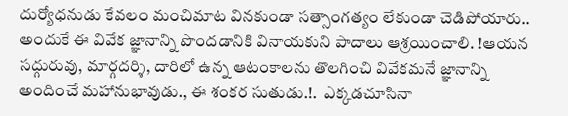దుర్యోధనుడు కేవలం మంచిమాట వినకుండా సత్సాంగత్యం లేకుండా చెడిపోయారు.. అందుకే ఈ వివేక జ్ఞానాన్ని పొందడానికి వినాయకుని పాదాలు ఆశ్రయించాలి. !ఆయన సద్గురువు, మార్గదర్శి, దారిలో ఉన్న ఆటంకాలను తొలగించి వివేకమనే జ్ఞానాన్ని అందించే మహానుభావుడు., ఈ శంకర సుతుడు.!.  ఎక్కడచూసినా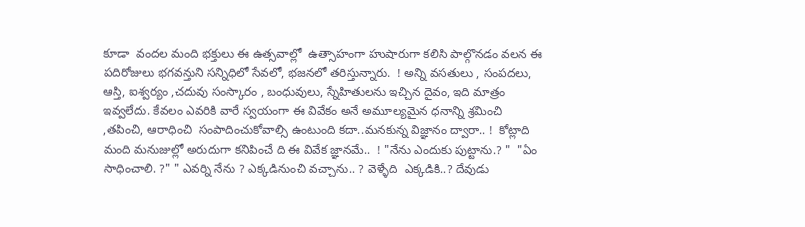కూడా  వందల మంది భక్తులు ఈ ఉత్సవాల్లో  ఉత్సాహంగా హుషారుగా కలిసి పాల్గొనడం వలన ఈ పదిరోజులు భగవన్తుని సన్నిధిలో సేవలో, భజనలో తరిస్తున్నారు.  ! అన్ని వసతులు , సంపదలు, ఆస్తి, ఐశ్వర్యం ,చదువు సంస్కారం , బంధువులు, స్నేహితులను ఇచ్చిన దైవం, ఇది మాత్రం ఇవ్వలేదు. కేవలం ఎవరికి వారే స్వయంగా ఈ వివేకం అనే అమూల్యమైన ధనాన్ని శ్రమించి ,తపించి, ఆరాధించి  సంపాదించుకోవాల్సి ఉంటుంది కదా..మనకున్న విజ్ఞానం ద్వారా.. !  కోట్లాది మంది మనుజుల్లో అరుదుగా కనిపించే ది ఈ వివేక జ్ఞానమే..  ! "నేను ఎందుకు పుట్టాను.? "  "ఏం సాధించాలి. ?" " ఎవర్ని నేను ? ఎక్కడినుంచి వచ్చాను.. ? వెళ్ళేది  ఎక్కడికి..? దేవుడు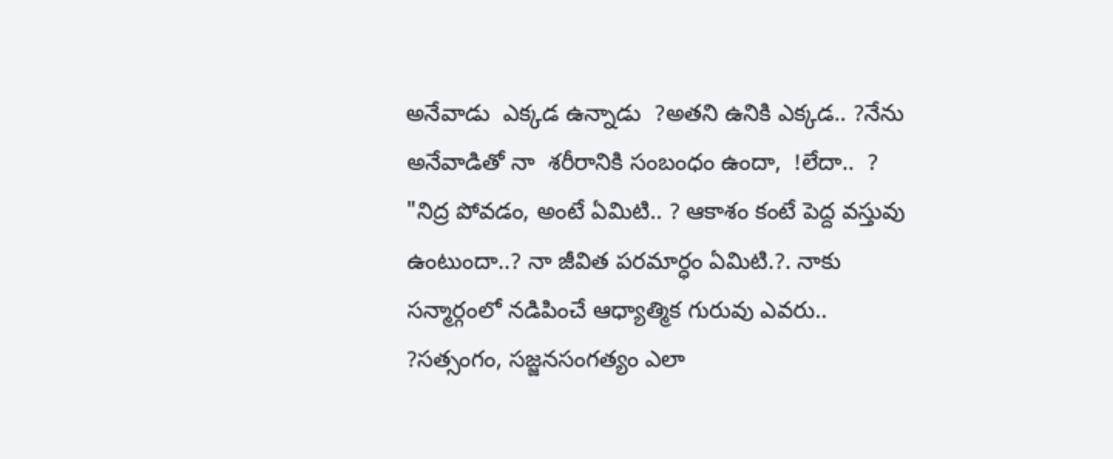అనేవాడు  ఎక్కడ ఉన్నాడు  ?అతని ఉనికి ఎక్కడ.. ?నేను అనేవాడితో నా  శరీరానికి సంబంధం ఉందా,  !లేదా..  ?   "నిద్ర పోవడం, అంటే ఏమిటి.. ? ఆకాశం కంటే పెద్ద వస్తువు ఉంటుందా..? నా జీవిత పరమార్ధం ఏమిటి.?. నాకు సన్మార్గంలో నడిపించే ఆధ్యాత్మిక గురువు ఎవరు.. ?సత్సంగం, సజ్జనసంగత్యం ఎలా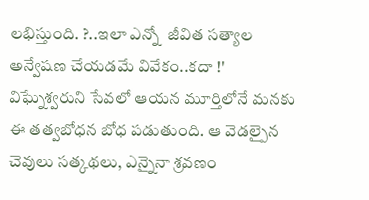లభిస్తుంది. ?..ఇలా ఎన్నో  జీవిత సత్యాల అన్వేషణ చేయడమే వివేకం..కదా !' విఘ్నేశ్వరుని సేవలో ఆయన మూర్తిలోనే మనకు ఈ తత్వబోధన బోధ పడుతుంది. ఆ వెడల్పైన చెవులు సత్కథలు, ఎన్నైనా శ్రవణం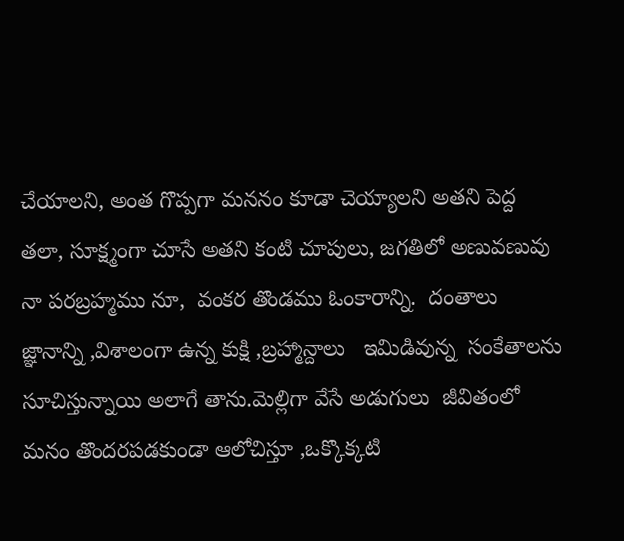చేయాలని, అంత గొప్పగా మననం కూడా చెయ్యాలని అతని పెద్ద తలా, సూక్ష్మంగా చూసే అతని కంటి చూపులు, జగతిలో అణువణువు నా పరబ్రహ్మము నూ,  వంకర తొండము ఓంకారాన్ని.  దంతాలు జ్ఞానాన్ని ,విశాలంగా ఉన్న కుక్షి ,బ్రహ్మాన్దాలు   ఇమిడివున్న  సంకేతాలను  సూచిస్తున్నాయి అలాగే తాను.మెల్లిగా వేసే అడుగులు  జీవితంలో మనం తొందరపడకుండా ఆలోచిస్తూ ,ఒక్కొక్కటి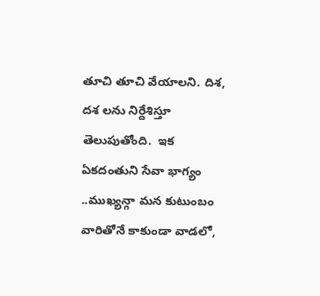తూచి తూచి వేయాలని. దిశ, దశ లను నిర్దేశిస్తూ తెలుపుతోంది.  ఇక ఏకదంతుని సేవా భాగ్యం ..ముఖ్యన్గా మన కుటుంబం వారితోనే కాకుండా వాడలో,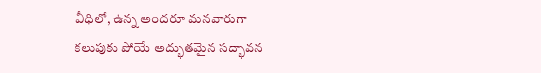వీధిలో, ఉన్న అందరూ మనవారుగా కలుపుకు పోయే అద్భుతమైన సద్భావన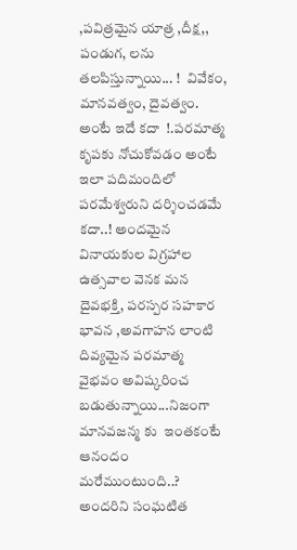,పవిత్రమైన యాత్ర ,దీక్ష,, పండుగ, లను తలపిస్తున్నాయి... !  వివేకం, మానవత్వం, దైవత్వం. అంటే ఇదే కదా  !.పరమాత్మ కృపకు నోచుకోవడం అంటే ఇలా పదిమందిలో పరమేశ్వరుని దర్శించడమే కదా..! అందమైన వినాయకుల విగ్రహాల ఉత్సవాల వెనక మన దైవభక్తి, పరస్పర సహకార భావన ,అవగాహన లాంటి దివ్యమైన పరమాత్మ వైభవం అవిష్కరించ బడుతున్నాయి...నిజంగా మానవజన్మ కు  ఇంతకంటే ఆనందం మరేముంటుంది..? అందరిని సంఘటిత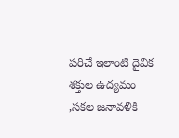పరిచే ఇలాంటి దైవిక శక్తుల ఉద్యమం  ,సకల జనావళికి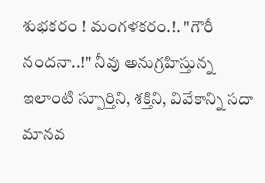శుభకరం ! మంగళకరం.!. "గౌరీ నందనా..!" నీవు అనుగ్రహిస్తున్న ఇలాంటి స్పూర్తిని, శక్తిని, వివేకాన్ని సదా మానవ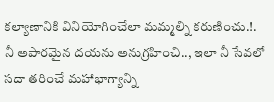కల్యాణానికి వినియోగించేలా మమ్మల్ని కరుణించు.!. నీ అపారమైన దయను అనుగ్రహించి.., ఇలా నీ సేవలో సదా తరించే మహాభాగ్యాన్ని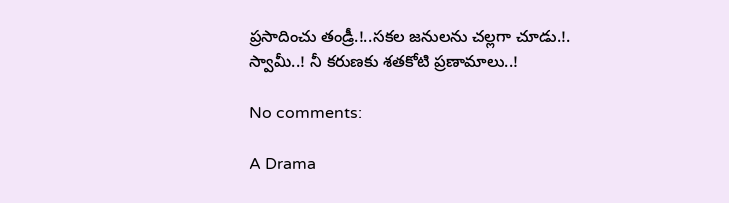ప్రసాదించు తండ్రీ.!..సకల జనులను చల్లగా చూడు.!. స్వామీ..! నీ కరుణకు శతకోటి ప్రణామాలు..!

No comments:

A Drama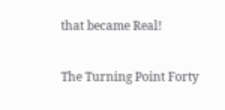that became Real!

The Turning Point Forty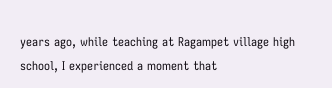years ago, while teaching at Ragampet village high school, I experienced a moment that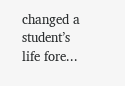changed a student’s life fore...